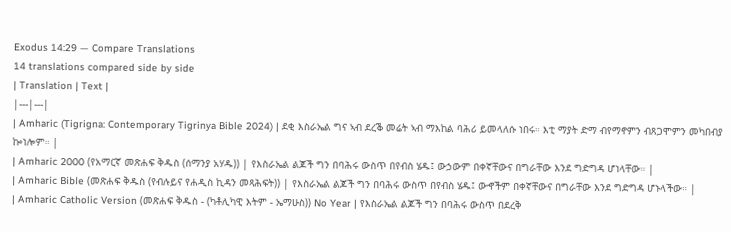Exodus 14:29 — Compare Translations
14 translations compared side by side
| Translation | Text |
|---|---|
| Amharic (Tigrigna: Contemporary Tigrinya Bible 2024) | ደቂ እስራኤል ግና ኣብ ደረቕ መሬት ኣብ ማእከል ባሕሪ ይመላለሱ ነበሩ። እቲ ማያት ድማ ብየማኖምን ብጸጋሞምን መካበብያ ኰነሎም። |
| Amharic 2000 (የአማርኛ መጽሐፍ ቅዱስ (ሰማንያ አሃዱ)) | የእስራኤል ልጆች ግን በባሕሩ ውስጥ በየብስ ሄዱ፤ ውኃውም በቀኛቸውና በግራቸው እንደ ግድግዳ ሆነላቸው። |
| Amharic Bible (መጽሐፍ ቅዱስ (የብሉይና የሐዲስ ኪዳን መጻሕፍት)) | የእስራኤል ልጆች ግን በባሕሩ ውስጥ በየብስ ሄዱ፤ ውኆችም በቀኛቸውና በግራቸው እንደ ግድግዳ ሆኑላችው። |
| Amharic Catholic Version (መጽሐፍ ቅዱስ - (ካቶሊካዊ እትም - ኤማሁስ)) No Year | የእስራኤል ልጆች ግን በባሕሩ ውስጥ በደረቅ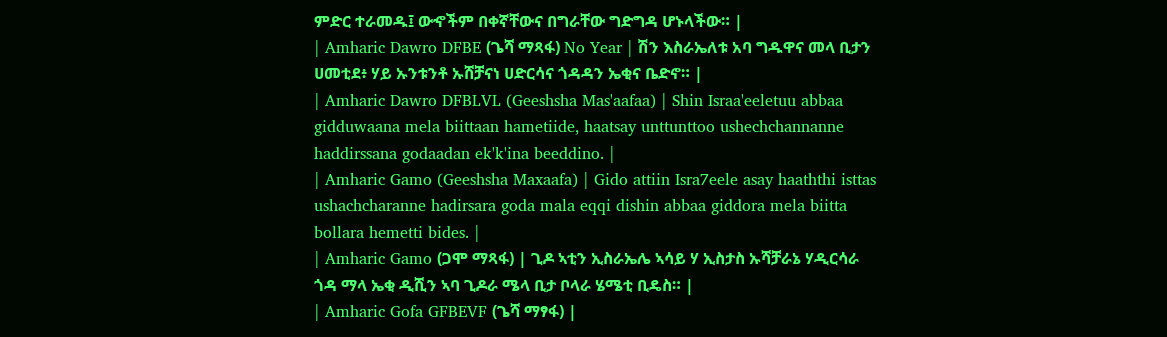ምድር ተራመዱ፤ ውኆችም በቀኛቸውና በግራቸው ግድግዳ ሆኑላችው። |
| Amharic Dawro DFBE (ጌሻ ማጻፋ) No Year | ሽን እስራኤለቱ አባ ግዱዋና መላ ቢታን ሀመቲደ፥ ሃይ ኡንቱንቶ ኡሸቻናነ ሀድርሳና ጎዳዳን ኤቂና ቤድኖ። |
| Amharic Dawro DFBLVL (Geeshsha Mas'aafaa) | Shin Israa'eeletuu abbaa gidduwaana mela biittaan hametiide, haatsay unttunttoo ushechchannanne haddirssana godaadan ek'k'ina beeddino. |
| Amharic Gamo (Geeshsha Maxaafa) | Gido attiin Isra7eele asay haaththi isttas ushachcharanne hadirsara goda mala eqqi dishin abbaa giddora mela biitta bollara hemetti bides. |
| Amharic Gamo (ጋሞ ማጻፋ) | ጊዶ ኣቲን ኢስራኤሌ ኣሳይ ሃ ኢስታስ ኡሻቻራኔ ሃዲርሳራ ጎዳ ማላ ኤቂ ዲሺን ኣባ ጊዶራ ሜላ ቢታ ቦላራ ሄሜቲ ቢዴስ። |
| Amharic Gofa GFBEVF (ጌሻ ማፃፋ) |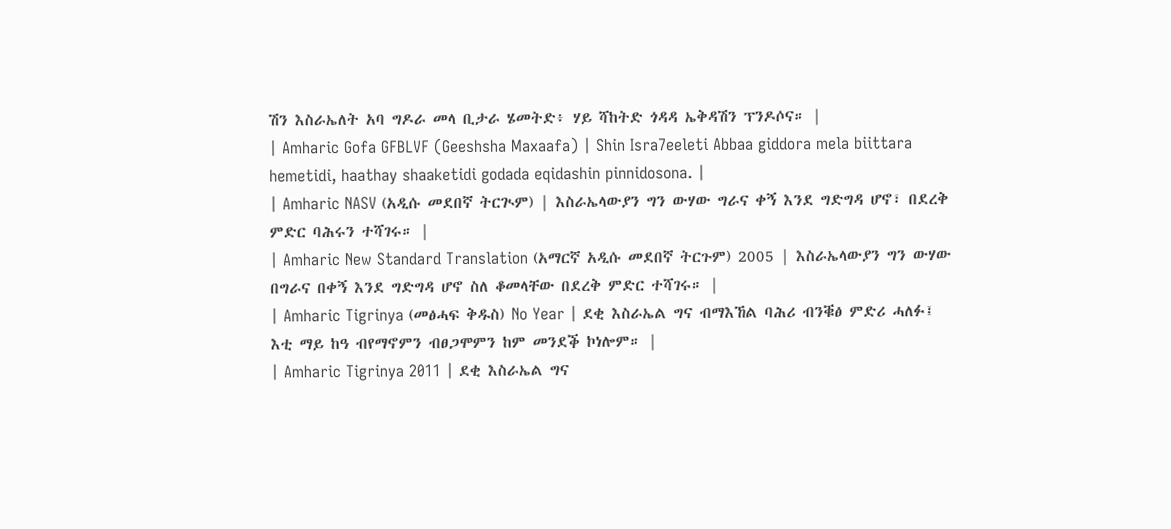ሽን እስራኤለት አባ ግዶራ መላ ቢታራ ሄመትድ፥ ሃይ ሻከትድ ጎዳዳ ኤቅዳሽን ፕንዶሶና። |
| Amharic Gofa GFBLVF (Geeshsha Maxaafa) | Shin Isra7eeleti Abbaa giddora mela biittara hemetidi, haathay shaaketidi godada eqidashin pinnidosona. |
| Amharic NASV (አዲሱ መደበኛ ትርጒም) | እስራኤላውያን ግን ውሃው ግራና ቀኝ እንደ ግድግዳ ሆኖ፣ በደረቅ ምድር ባሕሩን ተሻገሩ። |
| Amharic New Standard Translation (አማርኛ አዲሱ መደበኛ ትርጉም) 2005 | እስራኤላውያን ግን ውሃው በግራና በቀኝ እንደ ግድግዳ ሆኖ ስለ ቆመላቸው በደረቅ ምድር ተሻገሩ። |
| Amharic Tigrinya (መፅሓፍ ቅዱስ) No Year | ደቂ እስራኤል ግና ብማእኸል ባሕሪ ብንቑፅ ምድሪ ሓለፉ፤ እቲ ማይ ከዓ ብየማኖምን ብፀጋሞምን ከም መንደቕ ኮነሎም። |
| Amharic Tigrinya 2011 | ደቂ እስራኤል ግና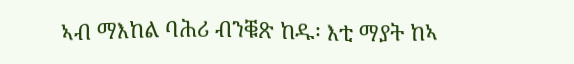ኣብ ማእከል ባሕሪ ብንቑጽ ከዱ፡ እቲ ማያት ከኣ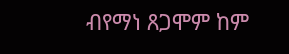ብየማነ ጸጋሞም ከም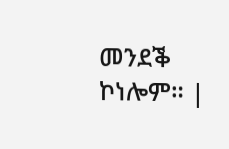መንደቕ ኮነሎም። |